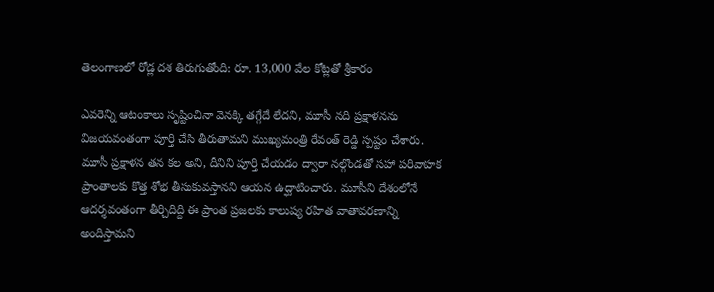తెలంగాణలో రోడ్ల దశ తిరుగుతోంది: రూ. 13,000 వేల కోట్లతో శ్రీకారం

ఎవరెన్ని ఆటంకాలు సృష్టించినా వెనక్కి తగ్గేదే లేదని, మూసీ నది ప్రక్షాళనను విజయవంతంగా పూర్తి చేసి తీరుతామని ముఖ్యమంత్రి రేవంత్ రెడ్డి స్పష్టం చేశారు. మూసీ ప్రక్షాళన తన కల అని, దీనిని పూర్తి చేయడం ద్వారా నల్గొండతో సహా పరివాహక ప్రాంతాలకు కొత్త శోభ తీసుకువస్తానని ఆయన ఉద్ఘాటించారు. మూసీని దేశంలోనే ఆదర్శవంతంగా తీర్చిదిద్ది ఈ ప్రాంత ప్రజలకు కాలుష్య రహిత వాతావరణాన్ని అందిస్తామని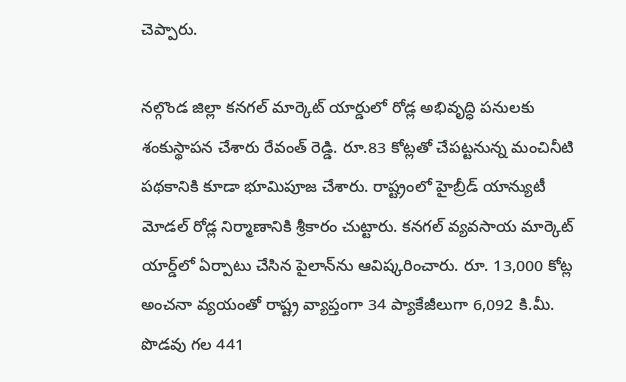చెప్పారు.

నల్గొండ జిల్లా కనగల్ మార్కెట్ యార్డులో రోడ్ల అభివృద్ధి పనులకు శంకుస్థాపన చేశారు రేవంత్ రెడ్డి. రూ.83 కోట్లతో చేపట్టనున్న మంచినీటి పథకానికి కూడా భూమిపూజ చేశారు. రాష్ట్రంలో హైబ్రీడ్ యాన్యుటీ మోడల్ రోడ్ల నిర్మాణానికి శ్రీకారం చుట్టారు. కనగల్ వ్యవసాయ మార్కెట్ యార్డ్‌లో ఏర్పాటు చేసిన పైలాన్‌ను ఆవిష్కరించారు. రూ. 13,000 కోట్ల అంచనా వ్యయంతో రాష్ట్ర వ్యాప్తంగా 34 ప్యాకేజీలుగా 6,092 కి.మీ. పొడవు గల 441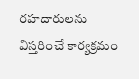రహదారులను విస్తరించే కార్యక్రమం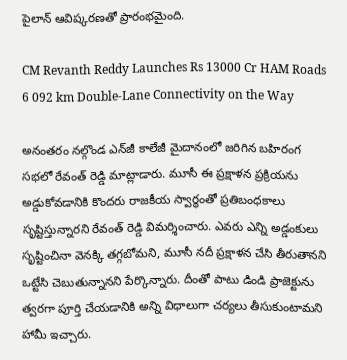పైలాన్ ఆవిష్కరణతో ప్రారంభమైంది.

CM Revanth Reddy Launches Rs 13000 Cr HAM Roads 6 092 km Double-Lane Connectivity on the Way

అనంతరం నల్గొండ ఎన్‌జీ కాలేజీ మైదానంలో జరిగిన బహిరంగ సభలో రేవంత్ రెడ్డి మాట్లాడారు. మూసీ ఈ ప్రక్షాళన ప్రక్రియను అడ్డుకోవడానికి కొందరు రాజకీయ స్వార్థంతో ప్రతిబంధకాలు సృష్టిస్తున్నారని రేవంత్ రెడ్డి విమర్శించారు. ఎవరు ఎన్ని అడ్డంకులు సృష్టించినా వెనక్కి తగ్గబోమని, మూసీ నదీ ప్రక్షాళన చేసి తీరుతానని ఒట్టేసి చెబుతున్నానని పేర్కొన్నారు. దీంతో పాటు డిండి ప్రాజెక్టును త్వరగా పూర్తి చేయడానికి అన్ని విధాలుగా చర్యలు తీసుకుంటామని హామీ ఇచ్చారు.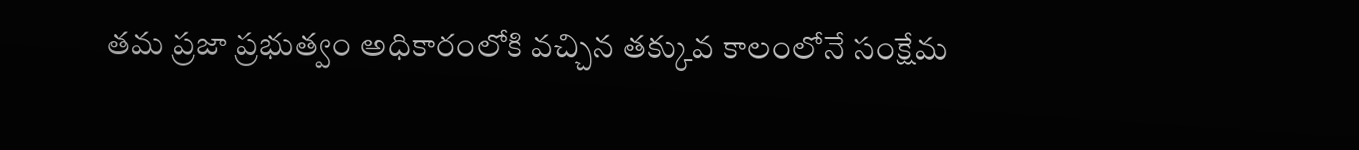తమ ప్రజా ప్రభుత్వం అధికారంలోకి వచ్చిన తక్కువ కాలంలోనే సంక్షేమ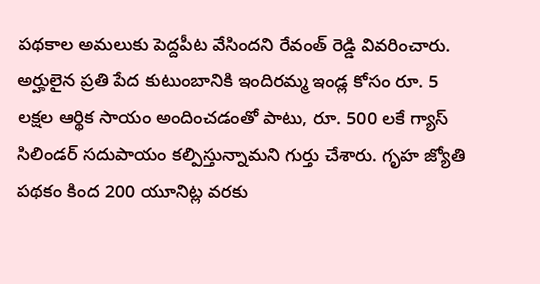పథకాల అమలుకు పెద్దపీట వేసిందని రేవంత్ రెడ్డి వివరించారు. అర్హులైన ప్రతి పేద కుటుంబానికి ఇందిరమ్మ ఇండ్ల కోసం రూ. 5 లక్షల ఆర్థిక సాయం అందించడంతో పాటు, రూ. 500 లకే గ్యాస్ సిలిండర్ సదుపాయం కల్పిస్తున్నామని గుర్తు చేశారు. గృహ జ్యోతి పథకం కింద 200 యూనిట్ల వరకు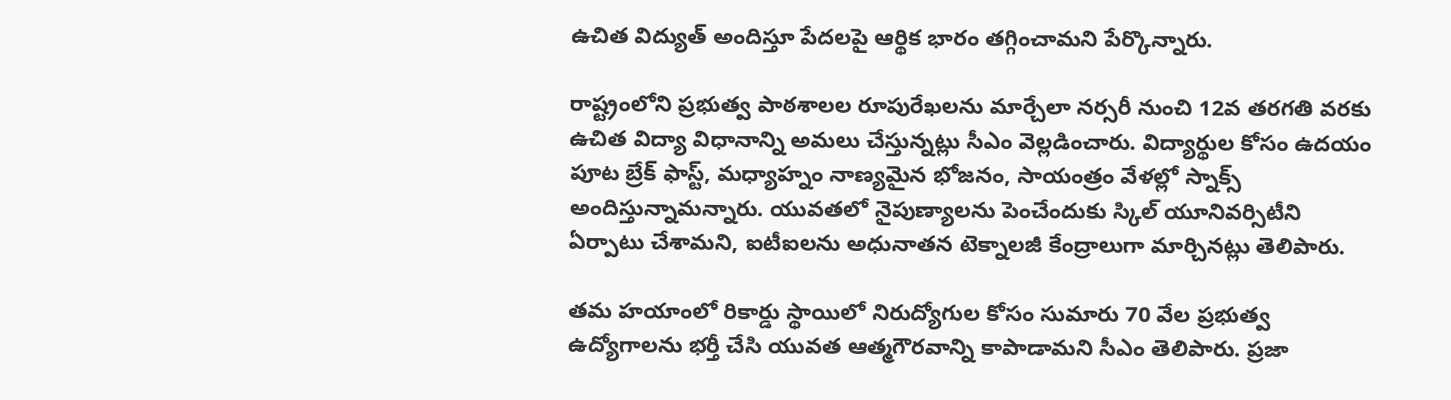ఉచిత విద్యుత్ అందిస్తూ పేదలపై ఆర్థిక భారం తగ్గించామని పేర్కొన్నారు.

రాష్ట్రంలోని ప్రభుత్వ పాఠశాలల రూపురేఖలను మార్చేలా నర్సరీ నుంచి 12వ తరగతి వరకు ఉచిత విద్యా విధానాన్ని అమలు చేస్తున్నట్లు సీఎం వెల్లడించారు. విద్యార్థుల కోసం ఉదయం పూట బ్రేక్ ఫాస్ట్, మధ్యాహ్నం నాణ్యమైన భోజనం, సాయంత్రం వేళల్లో స్నాక్స్ అందిస్తున్నామన్నారు. యువతలో నైపుణ్యాలను పెంచేందుకు స్కిల్ యూనివర్సిటీని ఏర్పాటు చేశామని, ఐటీఐలను అధునాతన టెక్నాలజీ కేంద్రాలుగా మార్చినట్లు తెలిపారు.

తమ హయాంలో రికార్డు స్థాయిలో నిరుద్యోగుల కోసం సుమారు 70 వేల ప్రభుత్వ ఉద్యోగాలను భర్తీ చేసి యువత ఆత్మగౌరవాన్ని కాపాడామని సీఎం తెలిపారు. ప్రజా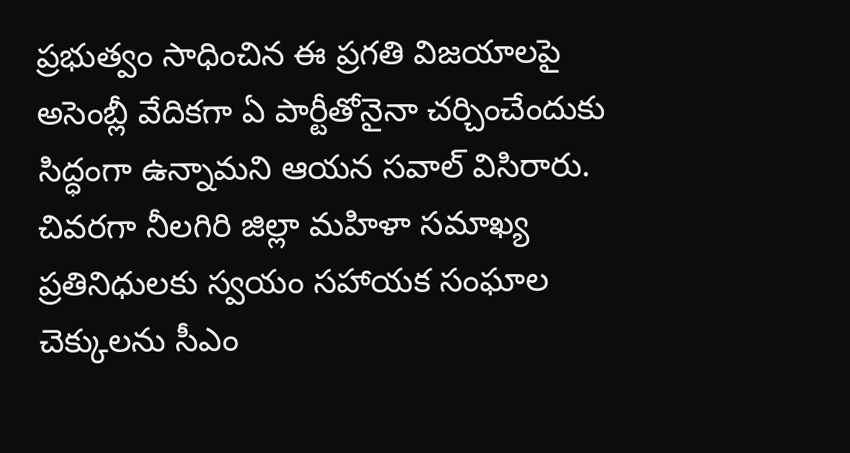ప్రభుత్వం సాధించిన ఈ ప్రగతి విజయాలపై అసెంబ్లీ వేదికగా ఏ పార్టీతోనైనా చర్చించేందుకు సిద్ధంగా ఉన్నామని ఆయన సవాల్ విసిరారు. చివరగా నీలగిరి జిల్లా మహిళా సమాఖ్య ప్రతినిధులకు స్వయం సహాయక సంఘాల చెక్కులను సీఎం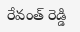రేవంత్ రెడ్డి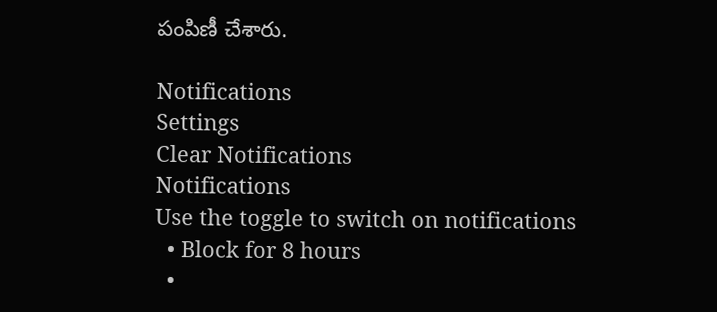పంపిణీ చేశారు.

Notifications
Settings
Clear Notifications
Notifications
Use the toggle to switch on notifications
  • Block for 8 hours
  •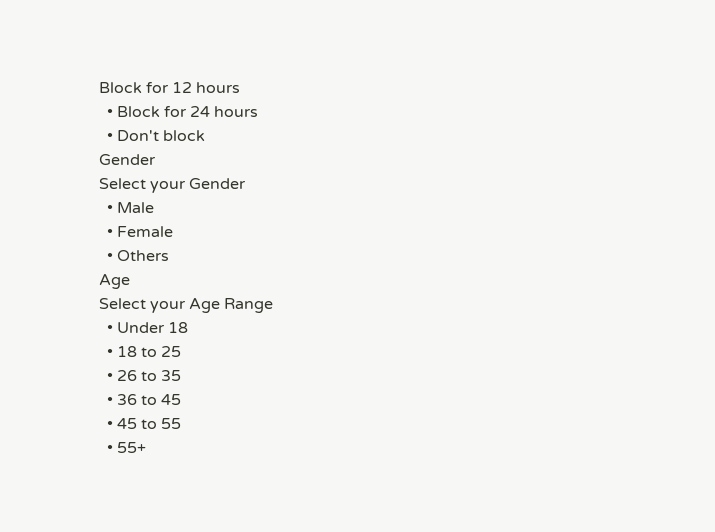Block for 12 hours
  • Block for 24 hours
  • Don't block
Gender
Select your Gender
  • Male
  • Female
  • Others
Age
Select your Age Range
  • Under 18
  • 18 to 25
  • 26 to 35
  • 36 to 45
  • 45 to 55
  • 55+